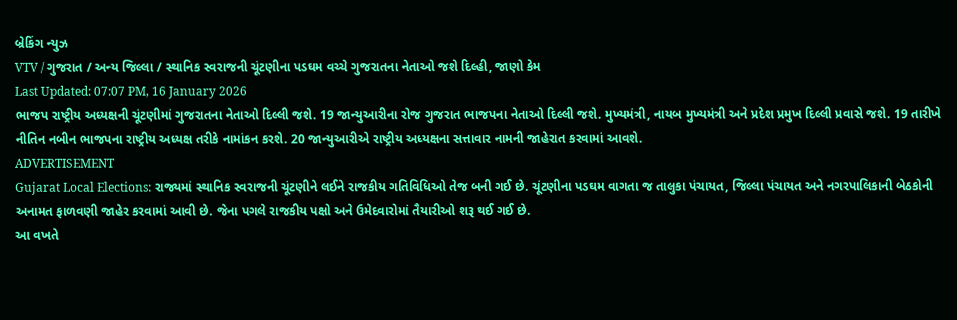બ્રેકિંગ ન્યુઝ
VTV / ગુજરાત / અન્ય જિલ્લા / સ્થાનિક સ્વરાજની ચૂંટણીના પડઘમ વચ્ચે ગુજરાતના નેતાઓ જશે દિલ્હી, જાણો કેમ
Last Updated: 07:07 PM, 16 January 2026
ભાજપ રાષ્ટ્રીય અધ્યક્ષની ચૂંટણીમાં ગુજરાતના નેતાઓ દિલ્લી જશે. 19 જાન્યુઆરીના રોજ ગુજરાત ભાજપના નેતાઓ દિલ્લી જશે. મુખ્યમંત્રી, નાયબ મુખ્યમંત્રી અને પ્રદેશ પ્રમુખ દિલ્લી પ્રવાસે જશે. 19 તારીખે નીતિન નબીન ભાજપના રાષ્ટ્રીય અધ્યક્ષ તરીકે નામાંકન કરશે. 20 જાન્યુઆરીએ રાષ્ટ્રીય અધ્યક્ષના સત્તાવાર નામની જાહેરાત કરવામાં આવશે.
ADVERTISEMENT
Gujarat Local Elections: રાજ્યમાં સ્થાનિક સ્વરાજની ચૂંટણીને લઈને રાજકીય ગતિવિધિઓ તેજ બની ગઈ છે. ચૂંટણીના પડઘમ વાગતા જ તાલુકા પંચાયત, જિલ્લા પંચાયત અને નગરપાલિકાની બેઠકોની અનામત ફાળવણી જાહેર કરવામાં આવી છે. જેના પગલે રાજકીય પક્ષો અને ઉમેદવારોમાં તૈયારીઓ શરૂ થઈ ગઈ છે.
આ વખતે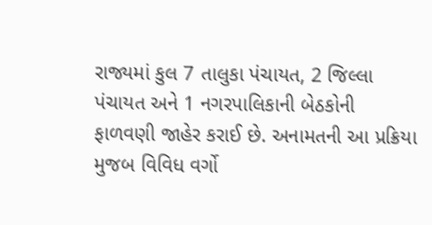રાજ્યમાં કુલ 7 તાલુકા પંચાયત, 2 જિલ્લા પંચાયત અને 1 નગરપાલિકાની બેઠકોની ફાળવણી જાહેર કરાઈ છે. અનામતની આ પ્રક્રિયા મુજબ વિવિધ વર્ગો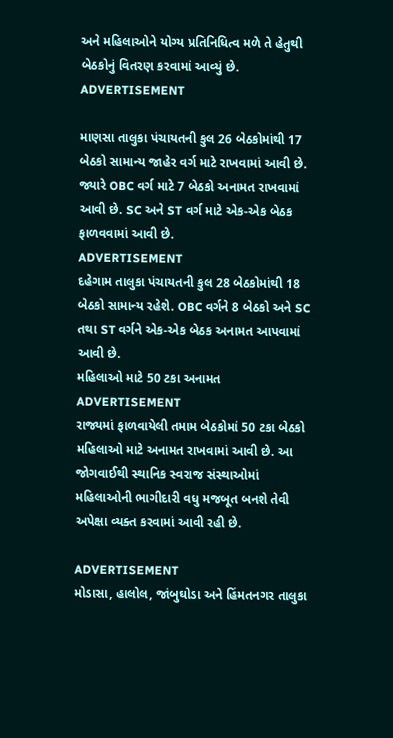અને મહિલાઓને યોગ્ય પ્રતિનિધિત્વ મળે તે હેતુથી બેઠકોનું વિતરણ કરવામાં આવ્યું છે.
ADVERTISEMENT

માણસા તાલુકા પંચાયતની કુલ 26 બેઠકોમાંથી 17 બેઠકો સામાન્ય જાહેર વર્ગ માટે રાખવામાં આવી છે. જ્યારે OBC વર્ગ માટે 7 બેઠકો અનામત રાખવામાં આવી છે. SC અને ST વર્ગ માટે એક-એક બેઠક ફાળવવામાં આવી છે.
ADVERTISEMENT
દહેગામ તાલુકા પંચાયતની કુલ 28 બેઠકોમાંથી 18 બેઠકો સામાન્ય રહેશે. OBC વર્ગને 8 બેઠકો અને SC તથા ST વર્ગને એક-એક બેઠક અનામત આપવામાં આવી છે.
મહિલાઓ માટે 50 ટકા અનામત
ADVERTISEMENT
રાજ્યમાં ફાળવાયેલી તમામ બેઠકોમાં 50 ટકા બેઠકો મહિલાઓ માટે અનામત રાખવામાં આવી છે. આ જોગવાઈથી સ્થાનિક સ્વરાજ સંસ્થાઓમાં મહિલાઓની ભાગીદારી વધુ મજબૂત બનશે તેવી અપેક્ષા વ્યક્ત કરવામાં આવી રહી છે.

ADVERTISEMENT
મોડાસા, હાલોલ, જાંબુઘોડા અને હિંમતનગર તાલુકા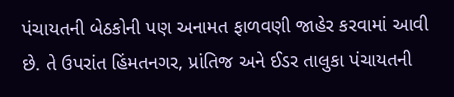પંચાયતની બેઠકોની પણ અનામત ફાળવણી જાહેર કરવામાં આવી છે. તે ઉપરાંત હિંમતનગર, પ્રાંતિજ અને ઈડર તાલુકા પંચાયતની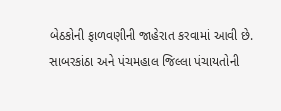બેઠકોની ફાળવણીની જાહેરાત કરવામાં આવી છે.
સાબરકાંઠા અને પંચમહાલ જિલ્લા પંચાયતોની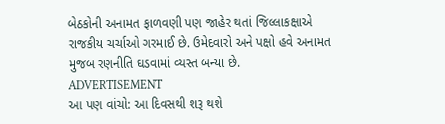બેઠકોની અનામત ફાળવણી પણ જાહેર થતાં જિલ્લાકક્ષાએ રાજકીય ચર્ચાઓ ગરમાઈ છે. ઉમેદવારો અને પક્ષો હવે અનામત મુજબ રણનીતિ ઘડવામાં વ્યસ્ત બન્યા છે.
ADVERTISEMENT
આ પણ વાંચો: આ દિવસથી શરૂ થશે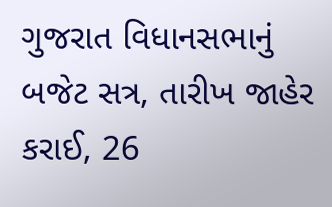ગુજરાત વિધાનસભાનું બજેટ સત્ર, તારીખ જાહેર કરાઈ, 26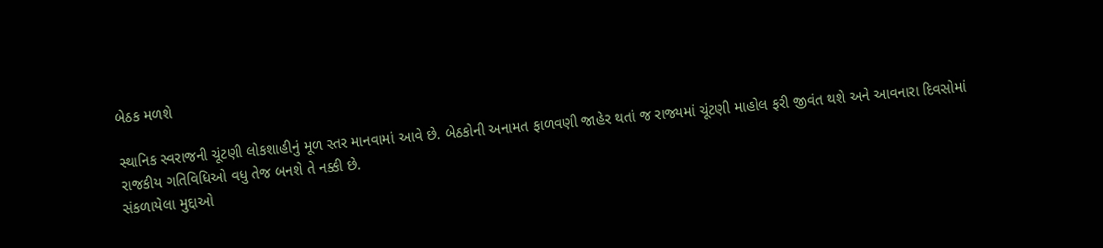બેઠક મળશે

સ્થાનિક સ્વરાજની ચૂંટણી લોકશાહીનું મૂળ સ્તર માનવામાં આવે છે. બેઠકોની અનામત ફાળવણી જાહેર થતાં જ રાજ્યમાં ચૂંટણી માહોલ ફરી જીવંત થશે અને આવનારા દિવસોમાં રાજકીય ગતિવિધિઓ વધુ તેજ બનશે તે નક્કી છે.
સંકળાયેલા મુદ્દાઓ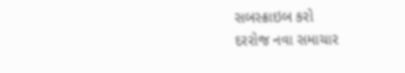સબસ્ક્રાઇબ કરો
દરરોજ નવા સમાચાર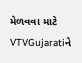મેળવવા માટે VTVGujaratiને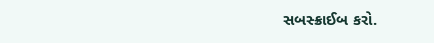સબસ્ક્રાઈબ કરો.